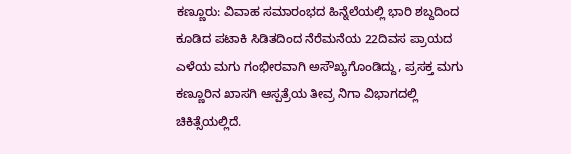ಕಣ್ಣೂರು: ವಿವಾಹ ಸಮಾರಂಭದ ಹಿನ್ನೆಲೆಯಲ್ಲಿ ಭಾರಿ ಶಬ್ದದಿಂದ ಕೂಡಿದ ಪಟಾಕಿ ಸಿಡಿತದಿಂದ ನೆರೆಮನೆಯ 22ದಿವಸ ಪ್ರಾಯದ ಎಳೆಯ ಮಗು ಗಂಭೀರವಾಗಿ ಅಸೌಖ್ಯಗೊಂಡಿದ್ದು, ಪ್ರಸಕ್ತ ಮಗು ಕಣ್ಣೂರಿನ ಖಾಸಗಿ ಆಸ್ಪತ್ರೆಯ ತೀವ್ರ ನಿಗಾ ವಿಭಾಗದಲ್ಲಿ ಚಿಕಿತ್ಸೆಯಲ್ಲಿದೆ.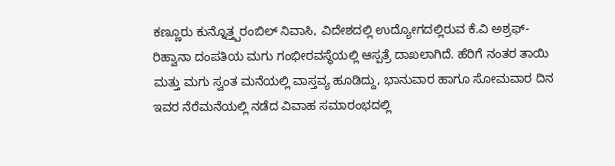ಕಣ್ಣೂರು ಕುನ್ನೊತ್ತ್ಪರಂಬಿಲ್ ನಿವಾಸಿ, ವಿದೇಶದಲ್ಲಿ ಉದ್ಯೋಗದಲ್ಲಿರುವ ಕೆ.ವಿ ಅಶ್ರಫ್-ರಿಹ್ವಾನಾ ದಂಪತಿಯ ಮಗು ಗಂಭೀರವಸ್ಥೆಯಲ್ಲಿ ಆಸ್ಪತ್ರೆ ದಾಖಲಾಗಿದೆ. ಹೆರಿಗೆ ನಂತರ ತಾಯಿ ಮತ್ತು ಮಗು ಸ್ವಂತ ಮನೆಯಲ್ಲಿ ವಾಸ್ತವ್ಯ ಹೂಡಿದ್ದು, ಭಾನುವಾರ ಹಾಗೂ ಸೋಮವಾರ ದಿನ ಇವರ ನೆರೆಮನೆಯಲ್ಲಿ ನಡೆದ ವಿವಾಹ ಸಮಾರಂಭದಲ್ಲಿ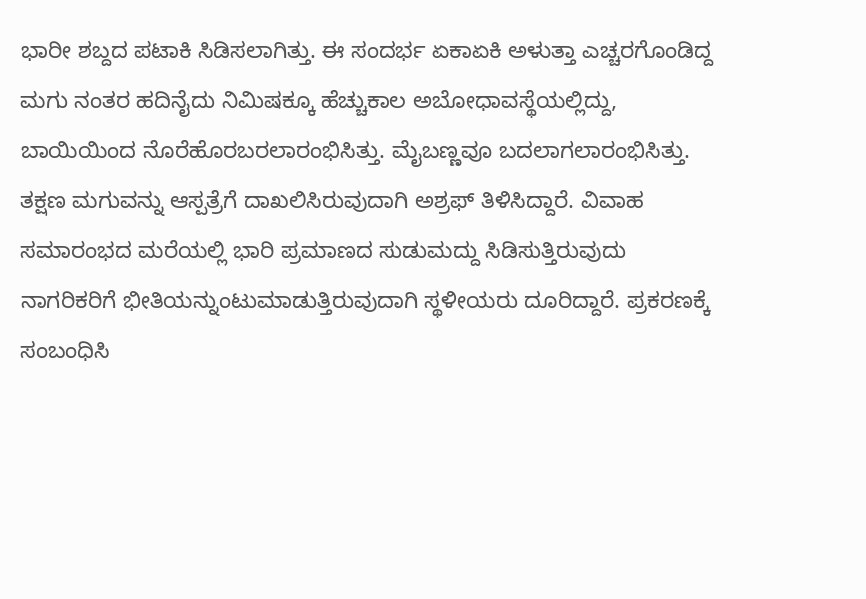ಭಾರೀ ಶಬ್ದದ ಪಟಾಕಿ ಸಿಡಿಸಲಾಗಿತ್ತು. ಈ ಸಂದರ್ಭ ಏಕಾಏಕಿ ಅಳುತ್ತಾ ಎಚ್ಚರಗೊಂಡಿದ್ದ ಮಗು ನಂತರ ಹದಿನೈದು ನಿಮಿಷಕ್ಕೂ ಹೆಚ್ಚುಕಾಲ ಅಬೋಧಾವಸ್ಥೆಯಲ್ಲಿದ್ದು, ಬಾಯಿಯಿಂದ ನೊರೆಹೊರಬರಲಾರಂಭಿಸಿತ್ತು. ಮೈಬಣ್ಣವೂ ಬದಲಾಗಲಾರಂಭಿಸಿತ್ತು. ತಕ್ಷಣ ಮಗುವನ್ನು ಆಸ್ಪತ್ರೆಗೆ ದಾಖಲಿಸಿರುವುದಾಗಿ ಅಶ್ರಫ್ ತಿಳಿಸಿದ್ದಾರೆ. ವಿವಾಹ ಸಮಾರಂಭದ ಮರೆಯಲ್ಲಿ ಭಾರಿ ಪ್ರಮಾಣದ ಸುಡುಮದ್ದು ಸಿಡಿಸುತ್ತಿರುವುದು ನಾಗರಿಕರಿಗೆ ಭೀತಿಯನ್ನುಂಟುಮಾಡುತ್ತಿರುವುದಾಗಿ ಸ್ಥಳೀಯರು ದೂರಿದ್ದಾರೆ. ಪ್ರಕರಣಕ್ಕೆ ಸಂಬಂಧಿಸಿ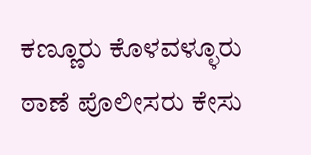ಕಣ್ಣೂರು ಕೊಳವಳ್ಳೂರು ಠಾಣೆ ಪೊಲೀಸರು ಕೇಸು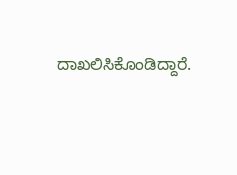ದಾಖಲಿಸಿಕೊಂಡಿದ್ದಾರೆ.